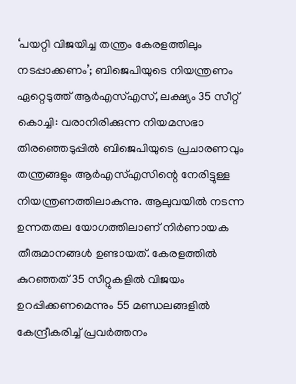‘പയറ്റി വിജയിച്ച തന്ത്രം കേരളത്തിലും നടപ്പാക്കണം’; ബിജെപിയുടെ നിയന്ത്രണം ഏറ്റെടുത്ത് ആർഎസ്എസ്, ലക്ഷ്യം 35 സീറ്റ്
കൊച്ചി: വരാനിരിക്കുന്ന നിയമസഭാ തിരഞ്ഞെടുപ്പിൽ ബിജെപിയുടെ പ്രചാരണവും തന്ത്രങ്ങളും ആർഎസ്എസിന്റെ നേരിട്ടുള്ള നിയന്ത്രണത്തിലാകുന്നു. ആലുവയിൽ നടന്ന ഉന്നതതല യോഗത്തിലാണ് നിർണായക തീരുമാനങ്ങൾ ഉണ്ടായത്. കേരളത്തിൽ കുറഞ്ഞത് 35 സീറ്റുകളിൽ വിജയം ഉറപ്പിക്കണമെന്നും 55 മണ്ഡലങ്ങളിൽ കേന്ദ്രീകരിച്ച് പ്രവർത്തനം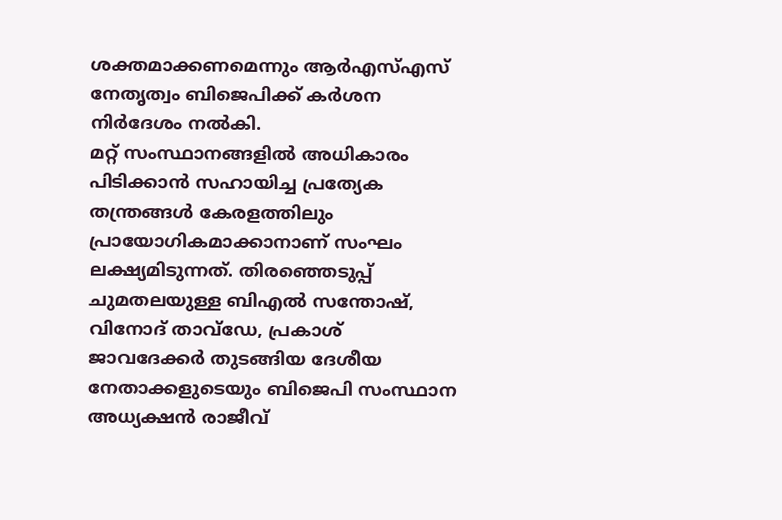ശക്തമാക്കണമെന്നും ആർഎസ്എസ് നേതൃത്വം ബിജെപിക്ക് കർശന നിർദേശം നൽകി.
മറ്റ് സംസ്ഥാനങ്ങളിൽ അധികാരം പിടിക്കാൻ സഹായിച്ച പ്രത്യേക തന്ത്രങ്ങൾ കേരളത്തിലും പ്രായോഗികമാക്കാനാണ് സംഘം ലക്ഷ്യമിടുന്നത്. തിരഞ്ഞെടുപ്പ് ചുമതലയുള്ള ബിഎൽ സന്തോഷ്, വിനോദ് താവ്ഡേ, പ്രകാശ് ജാവദേക്കർ തുടങ്ങിയ ദേശീയ നേതാക്കളുടെയും ബിജെപി സംസ്ഥാന അധ്യക്ഷൻ രാജീവ്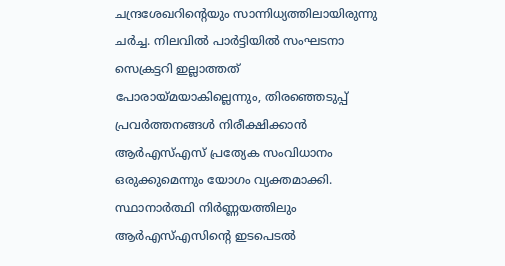ചന്ദ്രശേഖറിന്റെയും സാന്നിധ്യത്തിലായിരുന്നു ചർച്ച. നിലവിൽ പാർട്ടിയിൽ സംഘടനാ സെക്രട്ടറി ഇല്ലാത്തത് പോരായ്മയാകില്ലെന്നും, തിരഞ്ഞെടുപ്പ് പ്രവർത്തനങ്ങൾ നിരീക്ഷിക്കാൻ ആർഎസ്എസ് പ്രത്യേക സംവിധാനം ഒരുക്കുമെന്നും യോഗം വ്യക്തമാക്കി.
സ്ഥാനാർത്ഥി നിർണ്ണയത്തിലും ആർഎസ്എസിന്റെ ഇടപെടൽ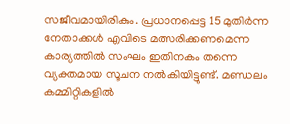സജീവമായിരികും. പ്രധാനപ്പെട്ട 15 മുതിർന്ന നേതാക്കൾ എവിടെ മത്സരിക്കണമെന്ന കാര്യത്തിൽ സംഘം ഇതിനകം തന്നെ വ്യക്തമായ സൂചന നൽകിയിട്ടുണ്ട്. മണ്ഡലം കമ്മിറ്റികളിൽ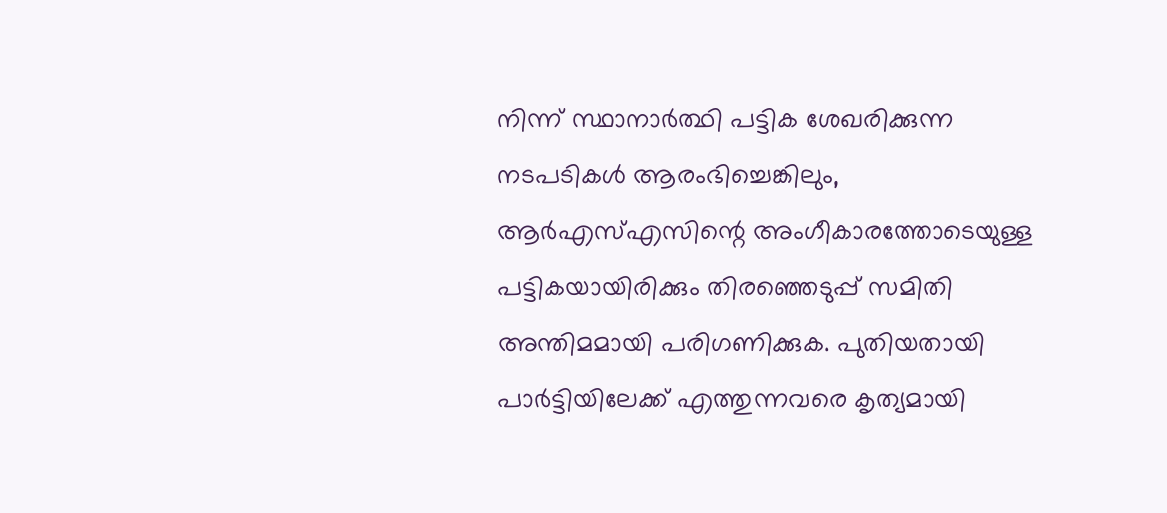നിന്ന് സ്ഥാനാർത്ഥി പട്ടിക ശേഖരിക്കുന്ന നടപടികൾ ആരംഭിച്ചെങ്കിലും, ആർഎസ്എസിന്റെ അംഗീകാരത്തോടെയുള്ള പട്ടികയായിരിക്കും തിരഞ്ഞെടുപ്പ് സമിതി അന്തിമമായി പരിഗണിക്കുക. പുതിയതായി പാർട്ടിയിലേക്ക് എത്തുന്നവരെ കൃത്യമായി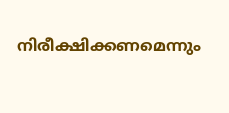നിരീക്ഷിക്കണമെന്നും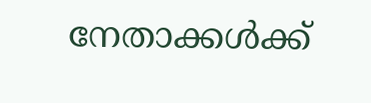നേതാക്കൾക്ക്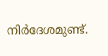നിർദേശമുണ്ട്.